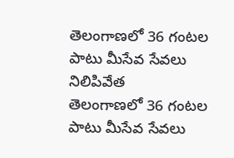తెలంగాణలో 36 గంటల పాటు మీసేవ సేవలు నిలిపివేత
తెలంగాణలో 36 గంటల పాటు మీసేవ సేవలు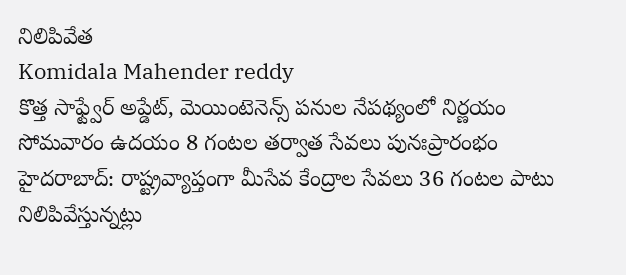నిలిపివేత
Komidala Mahender reddy
కొత్త సాఫ్ట్వేర్ అప్డేట్, మెయింటెనెన్స్ పనుల నేపథ్యంలో నిర్ణయం
సోమవారం ఉదయం 8 గంటల తర్వాత సేవలు పునఃప్రారంభం
హైదరాబాద్: రాష్ట్రవ్యాప్తంగా మీసేవ కేంద్రాల సేవలు 36 గంటల పాటు నిలిపివేస్తున్నట్లు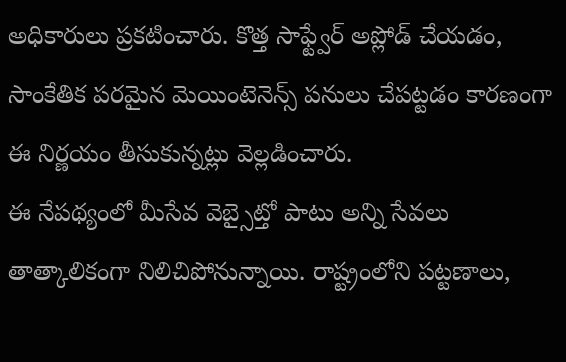అధికారులు ప్రకటించారు. కొత్త సాఫ్ట్వేర్ అప్లోడ్ చేయడం, సాంకేతిక పరమైన మెయింటెనెన్స్ పనులు చేపట్టడం కారణంగా ఈ నిర్ణయం తీసుకున్నట్లు వెల్లడించారు.
ఈ నేపథ్యంలో మీసేవ వెబ్సైట్తో పాటు అన్ని సేవలు తాత్కాలికంగా నిలిచిపోనున్నాయి. రాష్ట్రంలోని పట్టణాలు,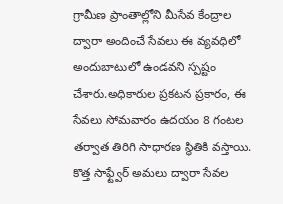గ్రామీణ ప్రాంతాల్లోని మీసేవ కేంద్రాల ద్వారా అందించే సేవలు ఈ వ్యవధిలో అందుబాటులో ఉండవని స్పష్టం చేశారు.అధికారుల ప్రకటన ప్రకారం, ఈ సేవలు సోమవారం ఉదయం 8 గంటల తర్వాత తిరిగి సాధారణ స్థితికి వస్తాయి. కొత్త సాఫ్ట్వేర్ అమలు ద్వారా సేవల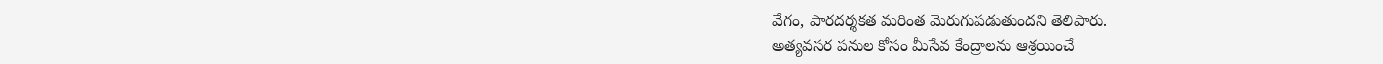వేగం, పారదర్శకత మరింత మెరుగుపడుతుందని తెలిపారు.
అత్యవసర పనుల కోసం మీసేవ కేంద్రాలను ఆశ్రయించే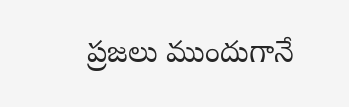ప్రజలు ముందుగానే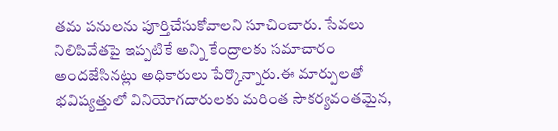తమ పనులను పూర్తిచేసుకోవాలని సూచించారు. సేవలు నిలిపివేతపై ఇప్పటికే అన్ని కేంద్రాలకు సమాచారం అందజేసినట్లు అధికారులు పేర్కొన్నారు.ఈ మార్పులతో భవిష్యత్తులో వినియోగదారులకు మరింత సౌకర్యవంతమైన,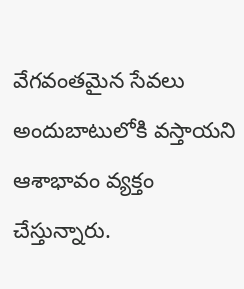వేగవంతమైన సేవలు అందుబాటులోకి వస్తాయని ఆశాభావం వ్యక్తం చేస్తున్నారు.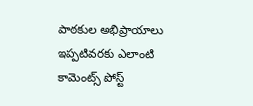పాఠకుల అభిప్రాయాలు
ఇప్పటివరకు ఎలాంటి కామెంట్స్ పోస్ట్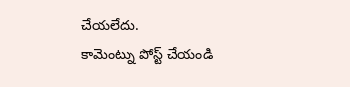చేయలేదు.
కామెంట్ను పోస్ట్ చేయండి